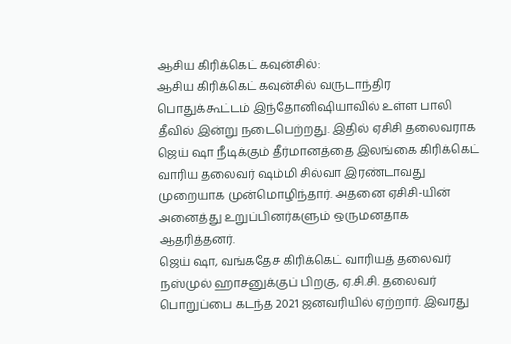ஆசிய கிரிக்கெட் கவுன்சில்:
ஆசிய கிரிக்கெட் கவுன்சில் வருடாந்திர பொதுக்கூட்டம் இந்தோனிஷியாவில் உள்ள பாலி தீவில் இன்று நடைபெற்றது. இதில் ஏசிசி தலைவராக ஜெய் ஷா நீடிக்கும் தீர்மானத்தை இலங்கை கிரிக்கெட் வாரிய தலைவர் ஷம்மி சில்வா இரண்டாவது முறையாக முன்மொழிந்தார். அதனை ஏசிசி-யின் அனைத்து உறுப்பினர்களும் ஒருமனதாக ஆதரித்தனர்.
ஜெய் ஷா, வங்கதேச கிரிக்கெட் வாரியத் தலைவர் நஸ்முல் ஹாசனுக்குப் பிறகு, ஏ.சி.சி. தலைவர் பொறுப்பை கடந்த 2021 ஜனவரியில் ஏற்றார். இவரது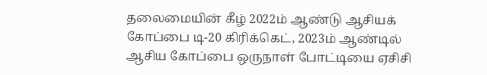தலைமையின் கீழ் 2022ம் ஆண்டு ஆசியக் கோப்பை டி-20 கிரிக்கெட், 2023ம் ஆண்டில் ஆசிய கோப்பை ஒருநாள் போட்டியை ஏசிசி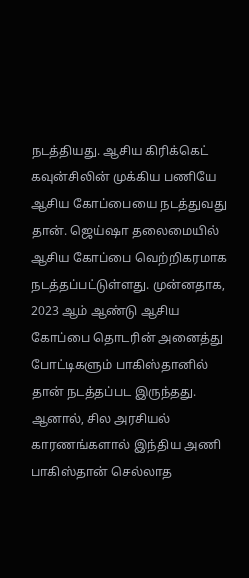நடத்தியது. ஆசிய கிரிக்கெட் கவுன்சிலின் முக்கிய பணியே ஆசிய கோப்பையை நடத்துவது தான். ஜெய்ஷா தலைமையில் ஆசிய கோப்பை வெற்றிகரமாக நடத்தப்பட்டுள்ளது. முன்னதாக, 2023 ஆம் ஆண்டு ஆசிய கோப்பை தொடரின் அனைத்து போட்டிகளும் பாகிஸ்தானில் தான் நடத்தப்பட இருந்தது.
ஆனால், சில அரசியல் காரணங்களால் இந்திய அணி பாகிஸ்தான் செல்லாத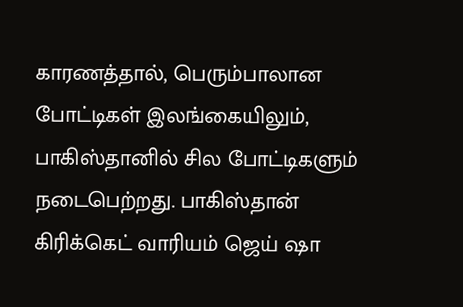காரணத்தால், பெரும்பாலான போட்டிகள் இலங்கையிலும், பாகிஸ்தானில் சில போட்டிகளும் நடைபெற்றது. பாகிஸ்தான் கிரிக்கெட் வாரியம் ஜெய் ஷா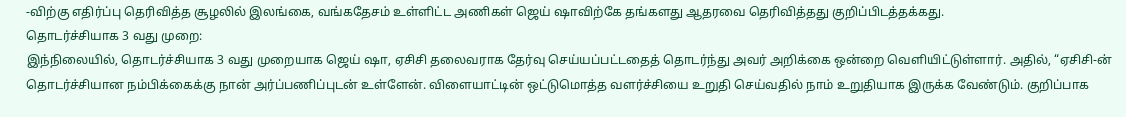-விற்கு எதிர்ப்பு தெரிவித்த சூழலில் இலங்கை, வங்கதேசம் உள்ளிட்ட அணிகள் ஜெய் ஷாவிற்கே தங்களது ஆதரவை தெரிவித்தது குறிப்பிடத்தக்கது.
தொடர்ச்சியாக 3 வது முறை:
இந்நிலையில், தொடர்ச்சியாக 3 வது முறையாக ஜெய் ஷா, ஏசிசி தலைவராக தேர்வு செய்யப்பட்டதைத் தொடர்ந்து அவர் அறிக்கை ஒன்றை வெளியிட்டுள்ளார். அதில், “ஏசிசி-ன் தொடர்ச்சியான நம்பிக்கைக்கு நான் அர்ப்பணிப்புடன் உள்ளேன். விளையாட்டின் ஒட்டுமொத்த வளர்ச்சியை உறுதி செய்வதில் நாம் உறுதியாக இருக்க வேண்டும். குறிப்பாக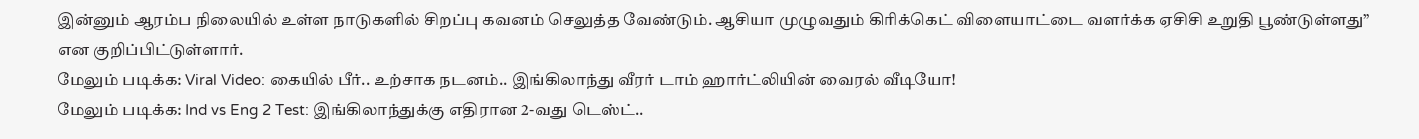இன்னும் ஆரம்ப நிலையில் உள்ள நாடுகளில் சிறப்பு கவனம் செலுத்த வேண்டும். ஆசியா முழுவதும் கிரிக்கெட் விளையாட்டை வளர்க்க ஏசிசி உறுதி பூண்டுள்ளது” என குறிப்பிட்டுள்ளார்.
மேலும் படிக்க: Viral Video: கையில் பீர்.. உற்சாக நடனம்.. இங்கிலாந்து வீரர் டாம் ஹார்ட்லியின் வைரல் வீடியோ!
மேலும் படிக்க: Ind vs Eng 2 Test: இங்கிலாந்துக்கு எதிரான 2-வது டெஸ்ட்..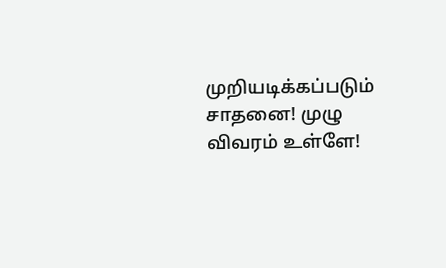முறியடிக்கப்படும் சாதனை! முழு விவரம் உள்ளே!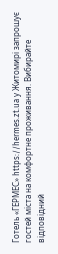Готель «ГЕРМЕС» https://hermes.zt.ua у Житомирі запрошує гостей міста на комфортне проживання. Вибирайте відповідний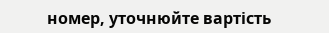номер, уточнюйте вартість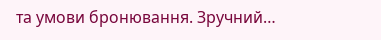та умови бронювання. Зручний…